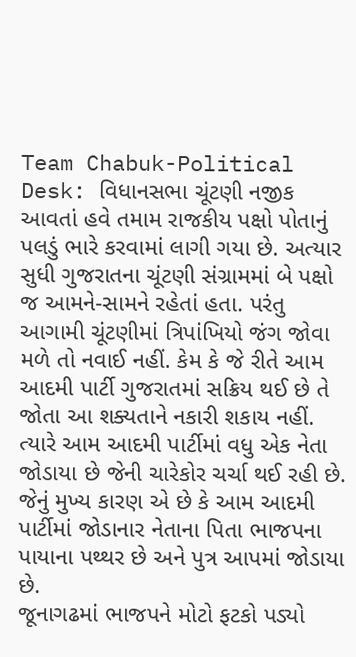Team Chabuk-Political Desk: વિધાનસભા ચૂંટણી નજીક આવતાં હવે તમામ રાજકીય પક્ષો પોતાનું પલડું ભારે કરવામાં લાગી ગયા છે. અત્યાર સુધી ગુજરાતના ચૂંટણી સંગ્રામમાં બે પક્ષો જ આમને-સામને રહેતાં હતા. પરંતુ આગામી ચૂંટણીમાં ત્રિપાંખિયો જંગ જોવા મળે તો નવાઈ નહીં. કેમ કે જે રીતે આમ આદમી પાર્ટી ગુજરાતમાં સક્રિય થઈ છે તે જોતા આ શક્યતાને નકારી શકાય નહીં. ત્યારે આમ આદમી પાર્ટીમાં વધુ એક નેતા જોડાયા છે જેની ચારેકોર ચર્ચા થઈ રહી છે. જેનું મુખ્ય કારણ એ છે કે આમ આદમી પાર્ટીમાં જોડાનાર નેતાના પિતા ભાજપના પાયાના પથ્થર છે અને પુત્ર આપમાં જોડાયા છે.
જૂનાગઢમાં ભાજપને મોટો ફટકો પડ્યો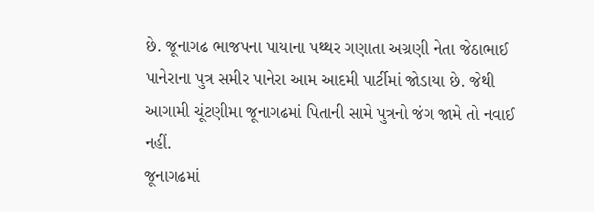છે. જૂનાગઢ ભાજપના પાયાના પથ્થર ગણાતા અગ્રણી નેતા જેઠાભાઈ પાનેરાના પુત્ર સમીર પાનેરા આમ આદમી પાર્ટીમાં જોડાયા છે. જેથી આગામી ચૂંટણીમા જૂનાગઢમાં પિતાની સામે પુત્રનો જંગ જામે તો નવાઈ નહીં.
જૂનાગઢમાં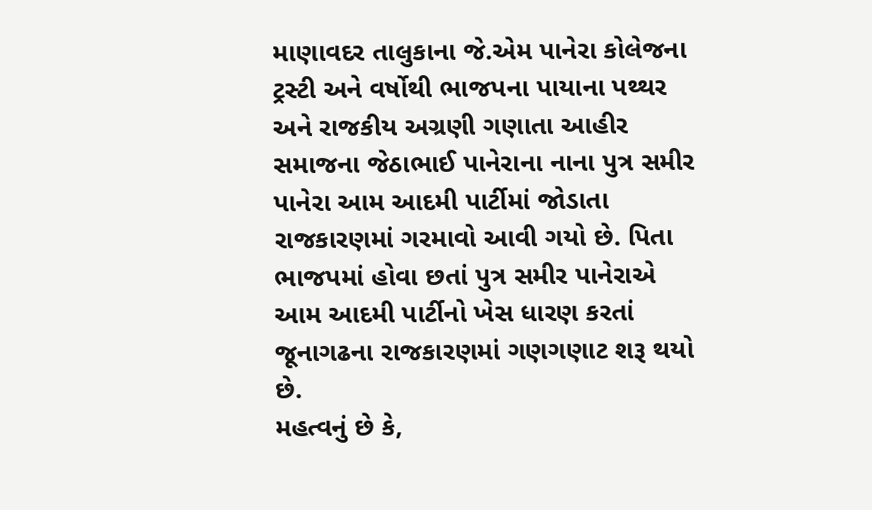માણાવદર તાલુકાના જે.એમ પાનેરા કોલેજના ટ્રસ્ટી અને વર્ષોથી ભાજપના પાયાના પથ્થર અને રાજકીય અગ્રણી ગણાતા આહીર સમાજના જેઠાભાઈ પાનેરાના નાના પુત્ર સમીર પાનેરા આમ આદમી પાર્ટીમાં જોડાતા રાજકારણમાં ગરમાવો આવી ગયો છે. પિતા ભાજપમાં હોવા છતાં પુત્ર સમીર પાનેરાએ આમ આદમી પાર્ટીનો ખેસ ધારણ કરતાં જૂનાગઢના રાજકારણમાં ગણગણાટ શરૂ થયો છે.
મહત્વનું છે કે,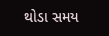થોડા સમય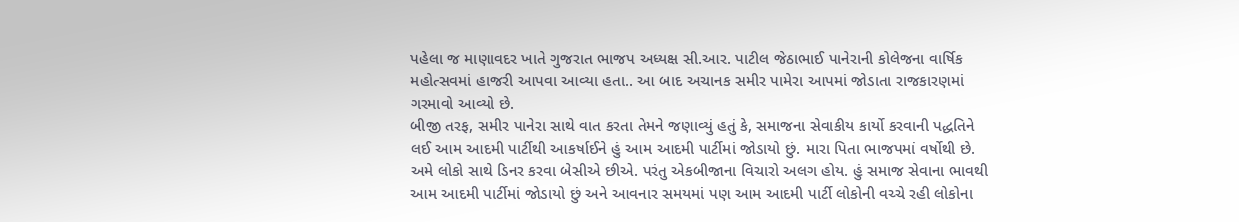પહેલા જ માણાવદર ખાતે ગુજરાત ભાજપ અધ્યક્ષ સી.આર. પાટીલ જેઠાભાઈ પાનેરાની કોલેજના વાર્ષિક મહોત્સવમાં હાજરી આપવા આવ્યા હતા.. આ બાદ અચાનક સમીર પામેરા આપમાં જોડાતા રાજકારણમાં ગરમાવો આવ્યો છે.
બીજી તરફ, સમીર પાનેરા સાથે વાત કરતા તેમને જણાવ્યું હતું કે, સમાજના સેવાકીય કાર્યો કરવાની પદ્ધતિને લઈ આમ આદમી પાર્ટીથી આકર્ષાઈને હું આમ આદમી પાર્ટીમાં જોડાયો છું. મારા પિતા ભાજપમાં વર્ષોથી છે. અમે લોકો સાથે ડિનર કરવા બેસીએ છીએ. પરંતુ એકબીજાના વિચારો અલગ હોય. હું સમાજ સેવાના ભાવથી આમ આદમી પાર્ટીમાં જોડાયો છું અને આવનાર સમયમાં પણ આમ આદમી પાર્ટી લોકોની વચ્ચે રહી લોકોના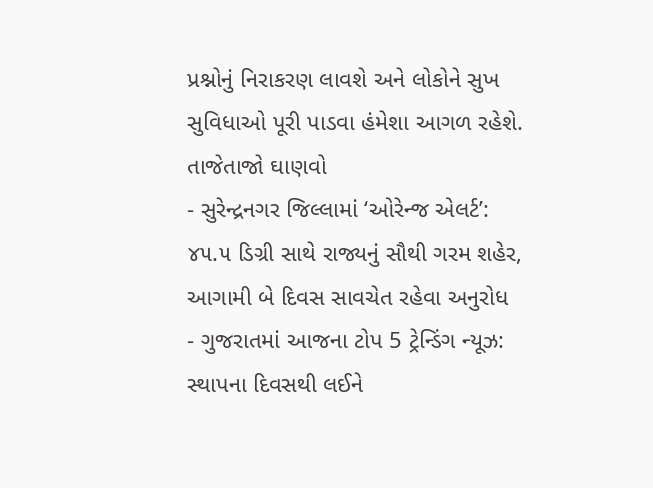પ્રશ્નોનું નિરાકરણ લાવશે અને લોકોને સુખ સુવિધાઓ પૂરી પાડવા હંમેશા આગળ રહેશે.
તાજેતાજો ઘાણવો
- સુરેન્દ્રનગર જિલ્લામાં ‘ઓરેન્જ એલર્ટ’: ૪૫.૫ ડિગ્રી સાથે રાજ્યનું સૌથી ગરમ શહેર, આગામી બે દિવસ સાવચેત રહેવા અનુરોધ
- ગુજરાતમાં આજના ટોપ 5 ટ્રેન્ડિંગ ન્યૂઝ: સ્થાપના દિવસથી લઈને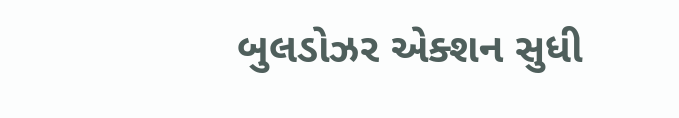બુલડોઝર એક્શન સુધી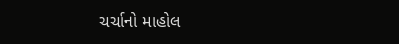ચર્ચાનો માહોલ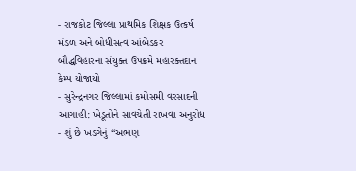- રાજકોટ જિલ્લા પ્રાથમિક શિક્ષક ઉત્કર્ષ મંડળ અને બોધીસત્વ આંબેડકર બૌદ્ધવિહારના સંયુક્ત ઉપક્રમે મહારક્તદાન કેમ્પ યોજાયો
- સુરેન્દ્રનગર જિલ્લામાં કમોસમી વરસાદની આગાહી: ખેડૂતોને સાવચેતી રાખવા અનુરોધ
- શું છે ખડગેનું “અભણ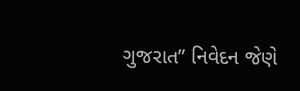ગુજરાત” નિવેદન જેણે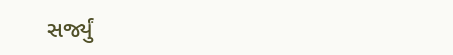સર્જ્યું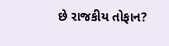છે રાજકીય તોફાન?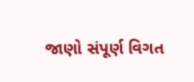જાણો સંપૂર્ણ વિગત